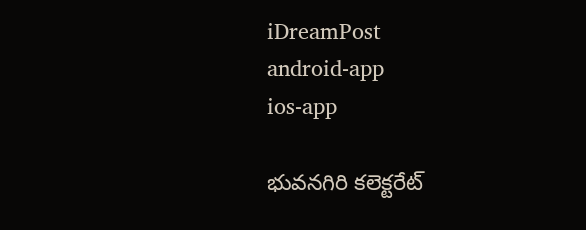iDreamPost
android-app
ios-app

భువనగిరి కలెక్టరేట్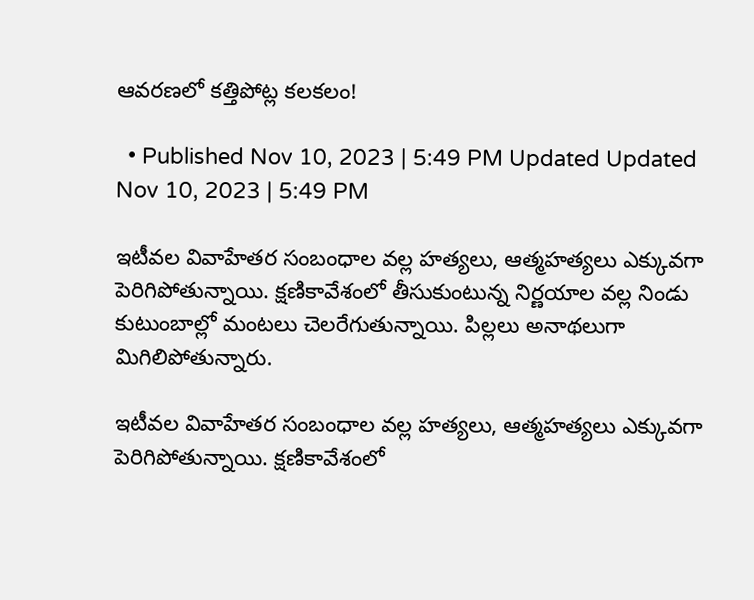ఆవరణలో కత్తిపోట్ల కలకలం!

  • Published Nov 10, 2023 | 5:49 PM Updated Updated Nov 10, 2023 | 5:49 PM

ఇటీవల వివాహేతర సంబంధాల వల్ల హత్యలు, ఆత్మహత్యలు ఎక్కువగా పెరిగిపోతున్నాయి. క్షణికావేశంలో తీసుకుంటున్న నిర్ణయాల వల్ల నిండు కుటుంబాల్లో మంటలు చెలరేగుతున్నాయి. పిల్లలు అనాథలుగా మిగిలిపోతున్నారు.

ఇటీవల వివాహేతర సంబంధాల వల్ల హత్యలు, ఆత్మహత్యలు ఎక్కువగా పెరిగిపోతున్నాయి. క్షణికావేశంలో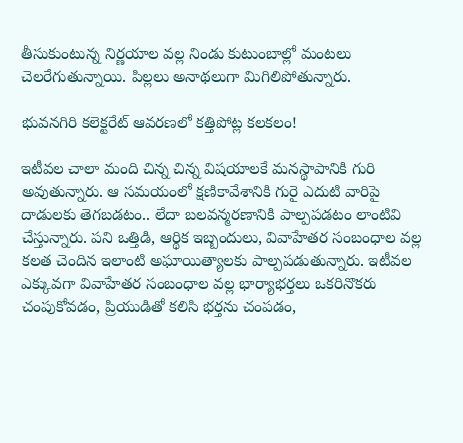తీసుకుంటున్న నిర్ణయాల వల్ల నిండు కుటుంబాల్లో మంటలు చెలరేగుతున్నాయి. పిల్లలు అనాథలుగా మిగిలిపోతున్నారు.

భువనగిరి కలెక్టరేట్ ఆవరణలో కత్తిపోట్ల కలకలం!

ఇటీవల చాలా మంది చిన్న చిన్న విషయాలకే మనస్థాపానికి గురి అవుతున్నారు. ఆ సమయంలో క్షణికావేశానికి గురై ఎదుటి వారిపై దాడులకు తెగబడటం.. లేదా బలవన్మరణానికి పాల్పపడటం లాంటివి చేస్తున్నారు. పని ఒత్తిడి, ఆర్థిక ఇబ్బందులు, వివాహేతర సంబంధాల వల్ల కలత చెందిన ఇలాంటి అఘాయిత్యాలకు పాల్పపడుతున్నారు. ఇటీవల ఎక్కువగా వివాహేతర సంబంధాల వల్ల భార్యాభర్తలు ఒకరినొకరు చంపుకోవడం, ప్రియుడితో కలిసి భర్తను చంపడం,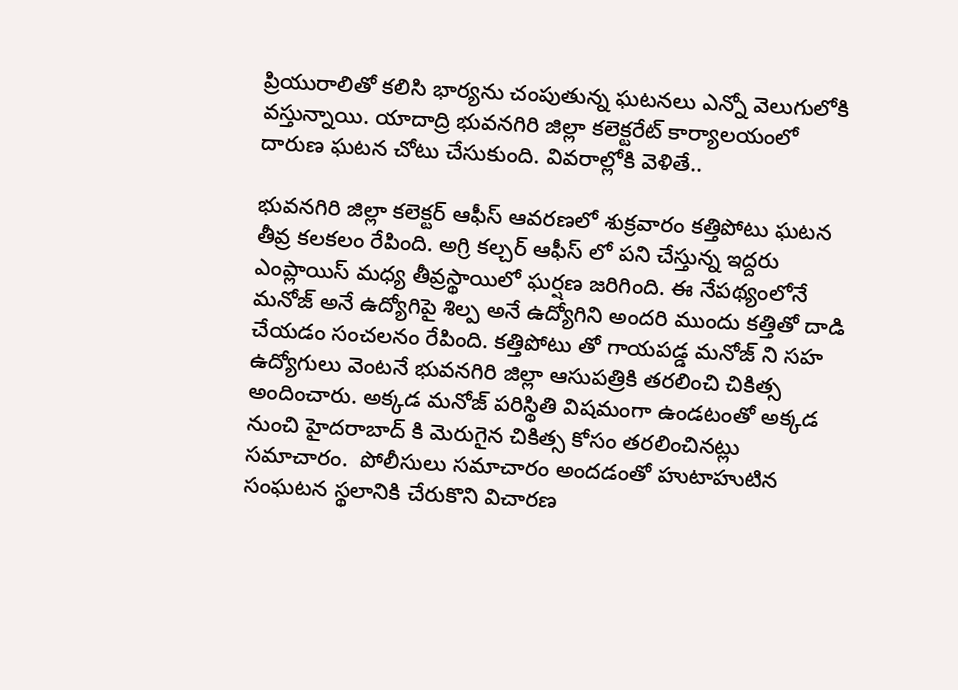ప్రియురాలితో కలిసి భార్యను చంపుతున్న ఘటనలు ఎన్నో వెలుగులోకి వస్తున్నాయి. యాదాద్రి భువనగిరి జిల్లా కలెక్టరేట్ కార్యాలయంలో దారుణ ఘటన చోటు చేసుకుంది. వివరాల్లోకి వెళితే..

భువనగిరి జిల్లా కలెక్టర్ ఆఫీస్ ఆవరణలో శుక్రవారం కత్తిపోటు ఘటన తీవ్ర కలకలం రేపింది. అగ్రి కల్చర్ ఆఫీస్ లో పని చేస్తున్న ఇద్దరు ఎంప్లాయిస్ మధ్య తీవ్రస్థాయిలో ఘర్షణ జరిగింది. ఈ నేపథ్యంలోనే మనోజ్ అనే ఉద్యోగిపై శిల్ప అనే ఉద్యోగిని అందరి ముందు కత్తితో దాడి చేయడం సంచలనం రేపింది. కత్తిపోటు తో గాయపడ్డ మనోజ్ ని సహ ఉద్యోగులు వెంటనే భువన‌గిరి జిల్లా ఆసుపత్రికి తరలించి చికిత్స అందించారు. అక్కడ మనోజ్ పరిస్థితి విషమంగా ఉండటంతో అక్కడ నుంచి హైదరాబాద్ కి మెరుగైన చికిత్స కోసం తరలించినట్లు సమాచారం.  పోలీసులు సమాచారం అందడంతో హుటాహుటిన సంఘటన స్థలానికి చేరుకొని విచారణ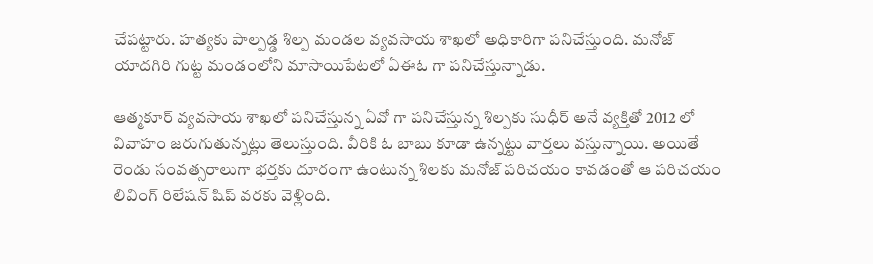చేపట్టారు. హత్యకు పాల్పడ్డ శిల్ప మండల వ్యవసాయ శాఖలో అధికారిగా పనిచేస్తుంది. మనోజ్ యాదగిరి గుట్ట మండంలోని మాసాయిపేటలో ఏఈఓ గా పనిచేస్తున్నాడు.

ఆత్మకూర్ వ్యవసాయ శాఖలో పనిచేస్తున్న ఏవో గా పనిచేస్తున్న శిల్పకు సుధీర్ అనే వ్యక్తితో 2012 లో వివాహం జరుగుతున్నట్లు తెలుస్తుంది. వీరికి ఓ బాబు కూడా ఉన్నట్టు వార్తలు వస్తున్నాయి. అయితే రెండు సంవత్సరాలుగా భర్తకు దూరంగా ఉంటున్న శిలకు మనోజ్ పరిచయం కావడంతో ఆ పరిచయం లివింగ్ రిలేషన్ షిప్ వరకు వెళ్లింది.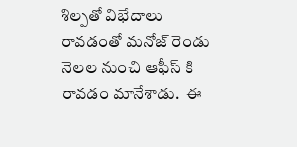శిల్పతో విభేదాలు రావడంతో మనోజ్ రెండు నెలల నుంచి ఆఫీస్ కి రావడం మానేశాడు.  ఈ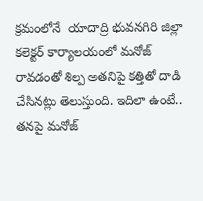క్రమంలోనే  యాదాద్రి భువనగిరి జిల్లా కలెక్టర్ కార్యాలయంలో మనోజ్ రావడంతో శిల్ప అతనిపై కత్తితో దాడి చేసినట్లు తెలుస్తుంది. ఇదిలా ఉంటే.. తనపై మనోజ్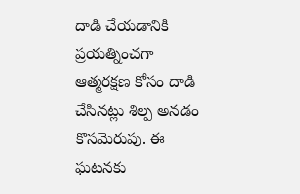దాడి చేయడానికి ప్రయత్నించగా ఆత్మరక్షణ కోసం దాడి చేసినట్లు శిల్ప అనడం కొసమెరుపు. ఈ ఘటనకు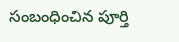సంబంధించిన పూర్తి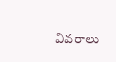వివరాలు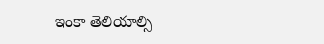ఇంకా తెలియాల్సి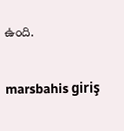ఉంది.

marsbahis giriş